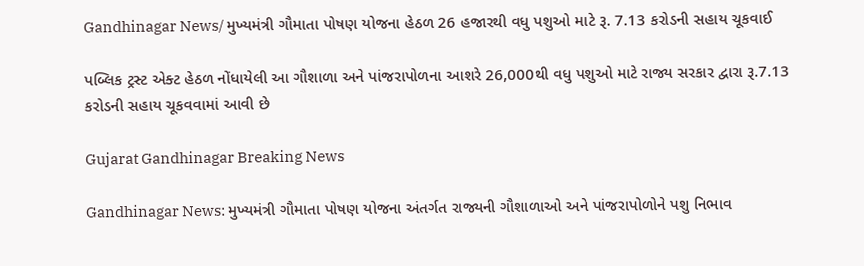Gandhinagar News/ મુખ્યમંત્રી ગૌમાતા પોષણ યોજના હેઠળ 26 હજારથી વધુ પશુઓ માટે રૂ. 7.13 કરોડની સહાય ચૂકવાઈ

પબ્લિક ટ્રસ્ટ એક્ટ હેઠળ નોંધાયેલી આ ગૌશાળા અને પાંજરાપોળના આશરે 26,000થી વધુ પશુઓ માટે રાજ્ય સરકાર દ્વારા રૂ.7.13 કરોડની સહાય ચૂકવવામાં આવી છે

Gujarat Gandhinagar Breaking News

Gandhinagar News: મુખ્યમંત્રી ગૌમાતા પોષણ યોજના અંતર્ગત રાજ્યની ગૌશાળાઓ અને પાંજરાપોળોને પશુ નિભાવ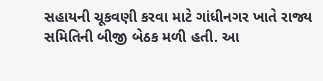સહાયની ચૂકવણી કરવા માટે ગાંધીનગર ખાતે રાજ્ય સમિતિની બીજી બેઠક મળી હતી. આ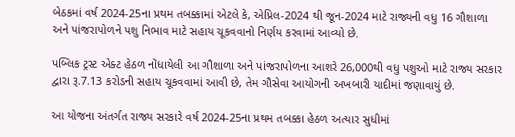બેઠકમાં વર્ષ 2024-25ના પ્રથમ તબક્કામાં એટલે કે, એપ્રિલ-2024 થી જૂન-2024 માટે રાજ્યની વધુ 16 ગૌશાળા અને પાંજરાપોળને પશુ નિભાવ માટે સહાય ચૂકવવાનો નિર્ણય કરવામાં આવ્યો છે.

પબ્લિક ટ્રસ્ટ એક્ટ હેઠળ નોંધાયેલી આ ગૌશાળા અને પાંજરાપોળના આશરે 26,000થી વધુ પશુઓ માટે રાજ્ય સરકાર દ્વારા રૂ.7.13 કરોડની સહાય ચૂકવવામાં આવી છે, તેમ ગૌસેવા આયોગની અખબારી યાદીમાં જણાવાયું છે.

આ યોજના અંતર્ગત રાજ્ય સરકારે વર્ષ 2024-25ના પ્રથમ તબક્કા હેઠળ અત્યાર સુધીમાં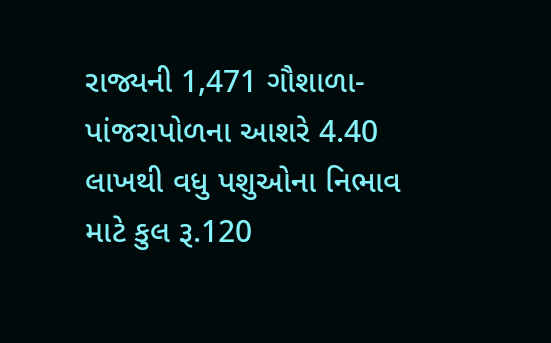રાજ્યની 1,471 ગૌશાળા-પાંજરાપોળના આશરે 4.40 લાખથી વધુ પશુઓના નિભાવ માટે કુલ રૂ.120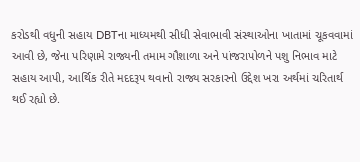કરોડથી વધુની સહાય DBTના માધ્યમથી સીધી સેવાભાવી સંસ્થાઓના ખાતામાં ચૂકવવામાં આવી છે, જેના પરિણામે રાજ્યની તમામ ગૌશાળા અને પાંજરાપોળને પશુ નિભાવ માટે સહાય આપી, આર્થિક રીતે મદદરૂપ થવાનો રાજ્ય સરકારનો ઉદ્દેશ ખરા અર્થમાં ચરિતાર્થ થઈ રહ્યો છે.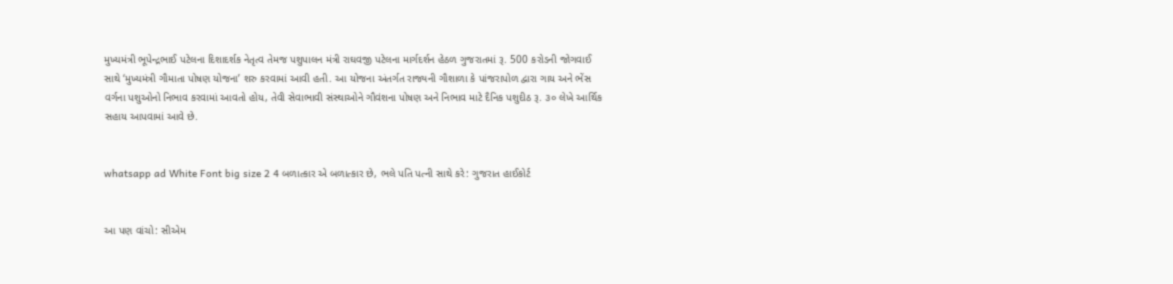મુખ્યમંત્રી ભૂપેન્દ્રભાઈ પટેલના દિશાદર્શક નેતૃત્વ તેમજ પશુપાલન મંત્રી રાઘવજી પટેલના માર્ગદર્શન હેઠળ ગુજરાતમાં રૂ. 500 કરોડની જોગવાઈ સાથે ‘મુખ્યમંત્રી ગૌમાતા પોષણ યોજના’ શરુ કરવામાં આવી હતી. આ યોજના અંતર્ગત રાજ્યની ગૌશાળા કે પાંજરાપોળ દ્વારા ગાય અને ભેંસ વર્ગના પશુઓનો નિભાવ કરવામાં આવતો હોય, તેવી સેવાભાવી સંસ્થાઓને ગૌવંશના પોષણ અને નિભાવ માટે દૈનિક પશુદીઠ રૂ. ૩૦ લેખે આર્થિક સહાય આપવામાં આવે છે.


whatsapp ad White Font big size 2 4 બળાત્કાર એ બળાત્કાર છે, ભલે પતિ પત્ની સાથે કરે: ગુજરાત હાઈકોર્ટ


આ પણ વાંચો: સીએમ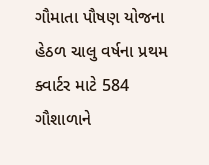ગૌમાતા પૌષણ યોજના હેઠળ ચાલુ વર્ષના પ્રથમ ક્વાર્ટર માટે 584 ગૌશાળાને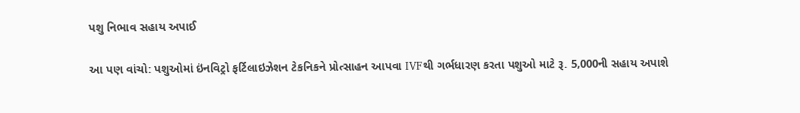પશુ નિભાવ સહાય અપાઈ

આ પણ વાંચો: પશુઓમાં ઇંનવિટ્રો ફર્ટિલાઇઝેશન ટેકનિકને પ્રોત્સાહન આપવા IVFથી ગર્ભધારણ કરતા પશુઓ માટે રૂ. 5,000ની સહાય અપાશે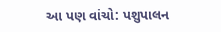આ પણ વાંચો: પશુપાલન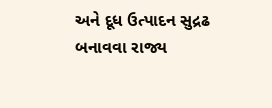અને દૂધ ઉત્પાદન સુદ્રઢ બનાવવા રાજ્ય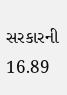સરકારની 16.89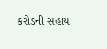કરોડની સહાય